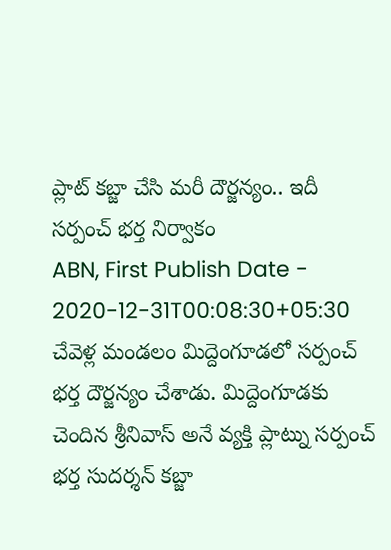ప్లాట్ కబ్జా చేసి మరీ దౌర్జన్యం.. ఇదీ సర్పంచ్ భర్త నిర్వాకం
ABN, First Publish Date - 2020-12-31T00:08:30+05:30
చేవెళ్ల మండలం మిద్దెంగూడలో సర్పంచ్ భర్త దౌర్జన్యం చేశాడు. మిద్దెంగూడకు చెందిన శ్రీనివాస్ అనే వ్యక్తి ప్లాట్ను సర్పంచ్ భర్త సుదర్శన్ కబ్జా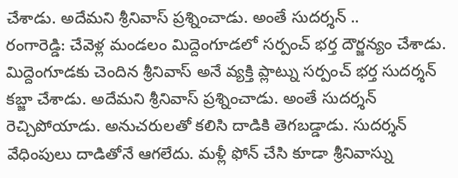చేశాడు. అదేమని శ్రీనివాస్ ప్రశ్నించాడు. అంతే సుదర్శన్ ..
రంగారెడ్డి: చేవెళ్ల మండలం మిద్దెంగూడలో సర్పంచ్ భర్త దౌర్జన్యం చేశాడు. మిద్దెంగూడకు చెందిన శ్రీనివాస్ అనే వ్యక్తి ప్లాట్ను సర్పంచ్ భర్త సుదర్శన్ కబ్జా చేశాడు. అదేమని శ్రీనివాస్ ప్రశ్నించాడు. అంతే సుదర్శన్ రెచ్చిపోయాడు. అనుచరులతో కలిసి దాడికి తెగబడ్డాడు. సుదర్శన్ వేధింపులు దాడితోనే ఆగలేదు. మళ్లీ ఫోన్ చేసి కూడా శ్రీనివాస్ను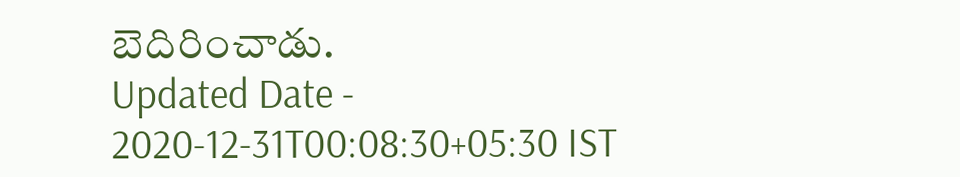బెదిరించాడు.
Updated Date - 2020-12-31T00:08:30+05:30 IST